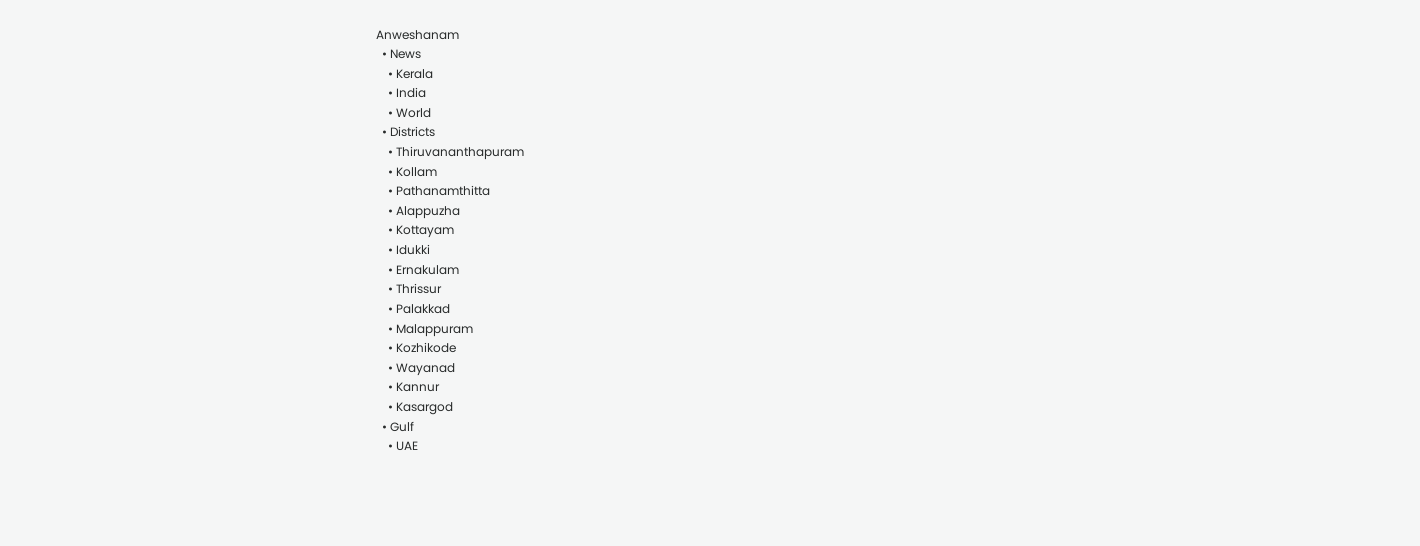Anweshanam
  • News
    • Kerala
    • India
    • World
  • Districts
    • Thiruvananthapuram
    • Kollam
    • Pathanamthitta
    • Alappuzha
    • Kottayam
    • Idukki
    • Ernakulam
    • Thrissur
    • Palakkad
    • Malappuram
    • Kozhikode
    • Wayanad
    • Kannur
    • Kasargod
  • Gulf
    • UAE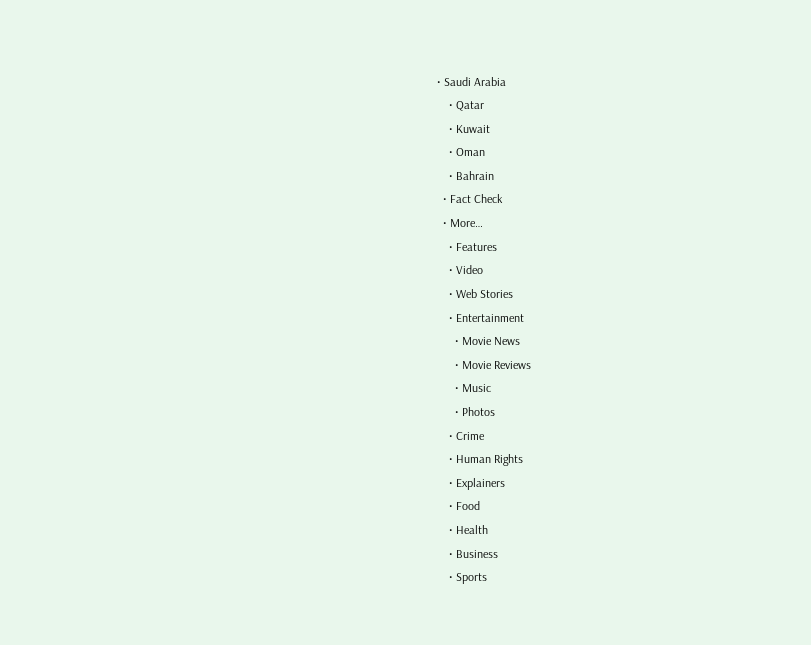• Saudi Arabia
    • Qatar
    • Kuwait
    • Oman
    • Bahrain
  • Fact Check
  • More…
    • Features
    • Video
    • Web Stories
    • Entertainment
      • Movie News
      • Movie Reviews
      • Music
      • Photos
    • Crime
    • Human Rights
    • Explainers
    • Food
    • Health
    • Business
    • Sports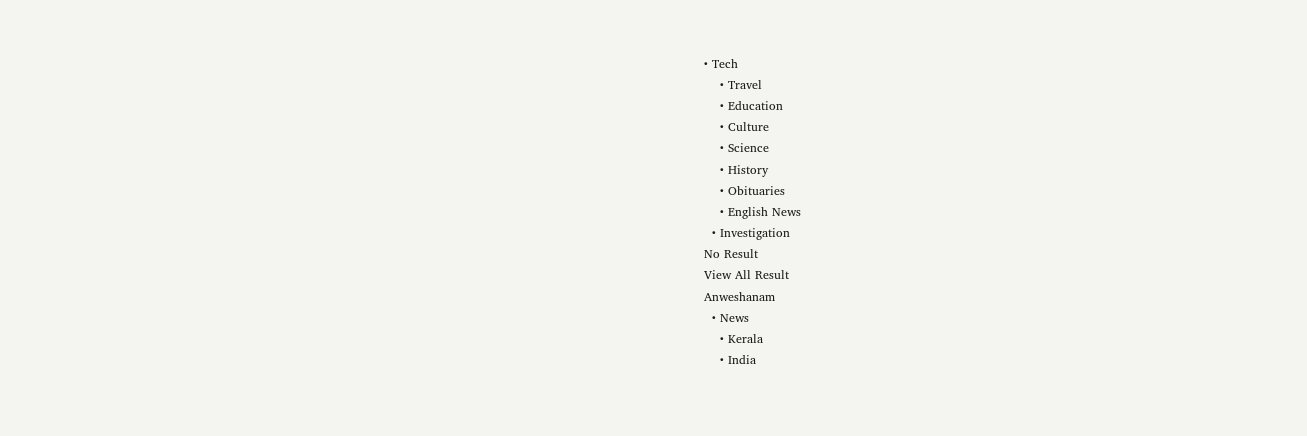• Tech
    • Travel
    • Education
    • Culture
    • Science
    • History
    • Obituaries
    • English News
  • Investigation
No Result
View All Result
Anweshanam
  • News
    • Kerala
    • India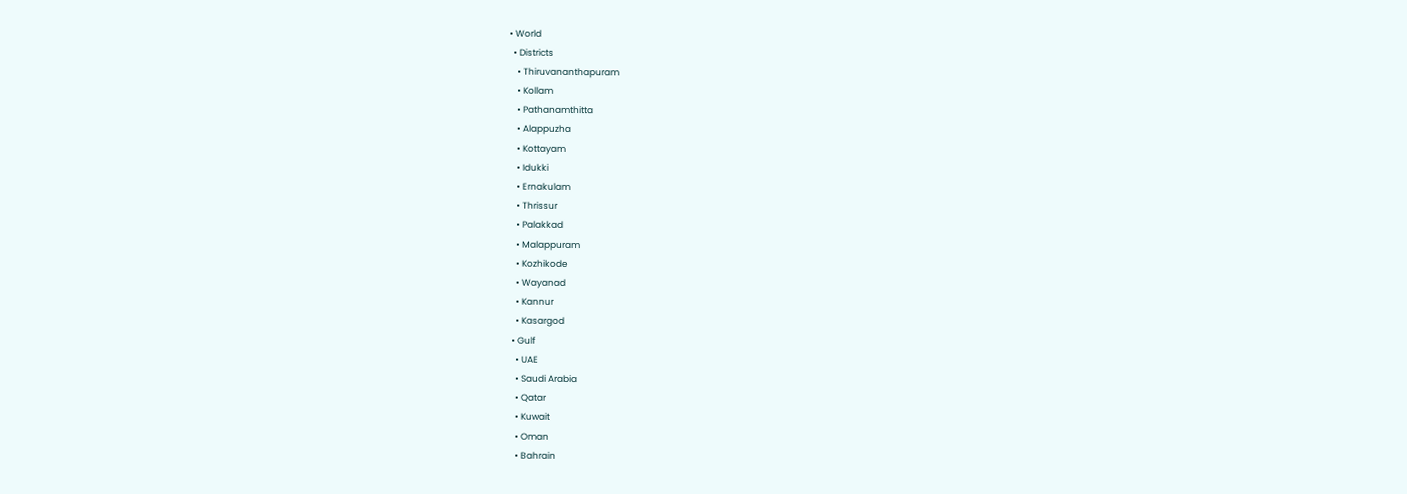• World
  • Districts
    • Thiruvananthapuram
    • Kollam
    • Pathanamthitta
    • Alappuzha
    • Kottayam
    • Idukki
    • Ernakulam
    • Thrissur
    • Palakkad
    • Malappuram
    • Kozhikode
    • Wayanad
    • Kannur
    • Kasargod
  • Gulf
    • UAE
    • Saudi Arabia
    • Qatar
    • Kuwait
    • Oman
    • Bahrain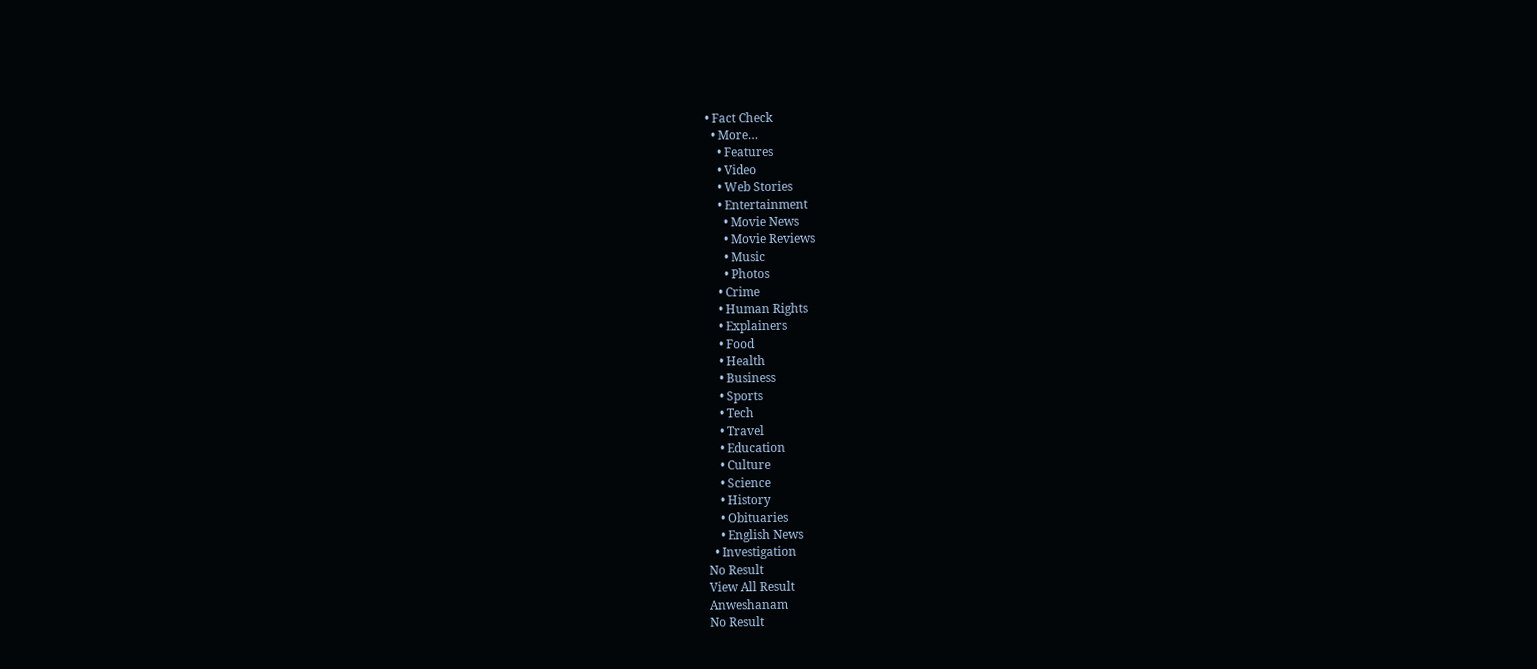• Fact Check
  • More…
    • Features
    • Video
    • Web Stories
    • Entertainment
      • Movie News
      • Movie Reviews
      • Music
      • Photos
    • Crime
    • Human Rights
    • Explainers
    • Food
    • Health
    • Business
    • Sports
    • Tech
    • Travel
    • Education
    • Culture
    • Science
    • History
    • Obituaries
    • English News
  • Investigation
No Result
View All Result
Anweshanam
No Result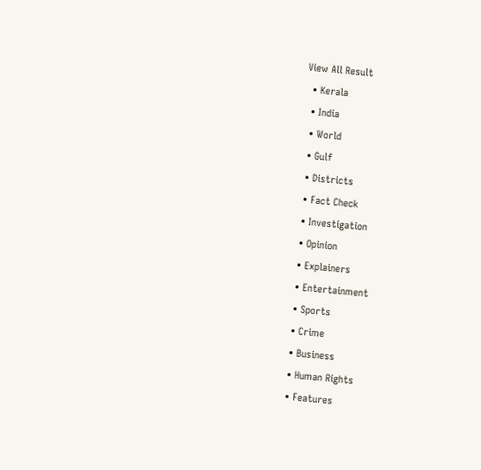View All Result
  • Kerala
  • India
  • World
  • Gulf
  • Districts
  • Fact Check
  • Investigation
  • Opinion
  • Explainers
  • Entertainment
  • Sports
  • Crime
  • Business
  • Human Rights
  • Features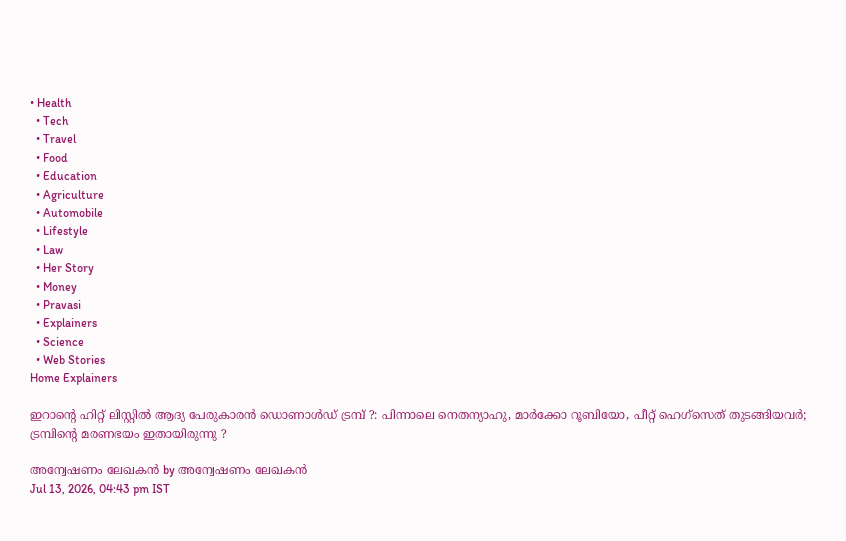• Health
  • Tech
  • Travel
  • Food
  • Education
  • Agriculture
  • Automobile
  • Lifestyle
  • Law
  • Her Story
  • Money
  • Pravasi
  • Explainers
  • Science
  • Web Stories
Home Explainers

ഇറാന്റെ ഹിറ്റ് ലിസ്റ്റില്‍ ആദ്യ പേരുകാരന്‍ ഡൊണാള്‍ഡ് ട്രമ്പ് ?: പിന്നാലെ നെതന്യാഹു, മാര്‍ക്കോ റൂബിയോ, പീറ്റ് ഹെഗ്‌സെത് തുടങ്ങിയവര്‍; ട്രമ്പിന്റെ മരണഭയം ഇതായിരുന്നു ?

അന്വേഷണം ലേഖകൻ by അന്വേഷണം ലേഖകൻ
Jul 13, 2026, 04:43 pm IST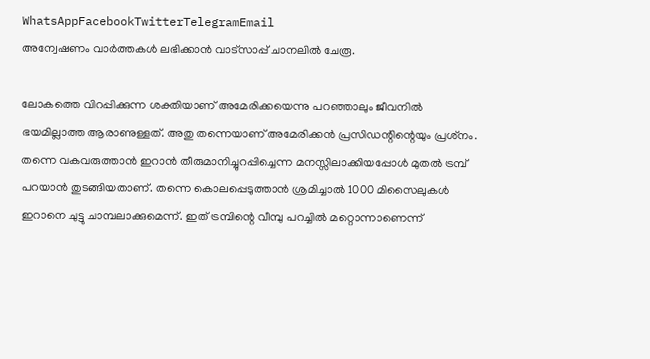WhatsAppFacebookTwitterTelegramEmail
അന്വേഷണം വാർത്തകൾ ലഭിക്കാന്‍ വാട്സാപ്പ് ചാനലില്‍ ചേരൂ.

ലോകത്തെ വിറപ്പിക്കുന്ന ശക്തിയാണ് അമേരിക്കയെന്നു പറഞ്ഞാലും ജീവനില്‍ ഭയമില്ലാത്ത ആരാണുള്ളത്. അതു തന്നെയാണ് അമേരിക്കന്‍ പ്രസിഡന്റിന്റെയും പ്രശ്‌നം. തന്നെ വകവരുത്താന്‍ ഇറാന്‍ തീരുമാനിച്ചുറപ്പിച്ചെന്ന മനസ്സിലാക്കിയപ്പോള്‍ മുതല്‍ ട്രമ്പ് പറയാന്‍ തുടങ്ങിയതാണ്. തന്നെ കൊലപ്പെടുത്താന്‍ ശ്രമിച്ചാല്‍ 1000 മിസൈലുകള്‍ ഇറാനെ ചുട്ടു ചാമ്പലാക്കുമെന്ന്. ഇത് ട്രമ്പിന്റെ വീമ്പു പറച്ചില്‍ മറ്റൊന്നാണെന്ന്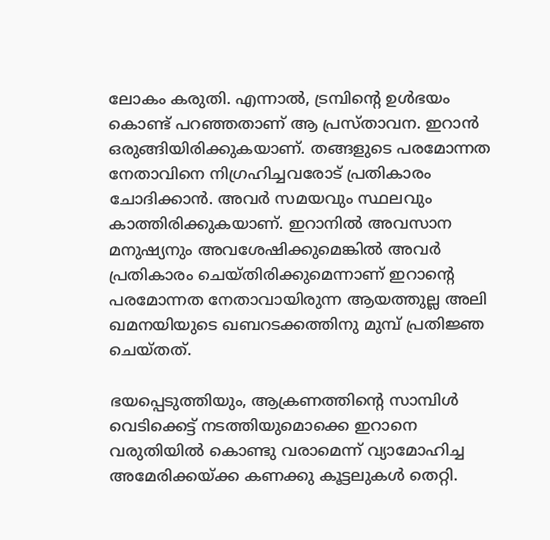ലോകം കരുതി. എന്നാല്‍, ട്രമ്പിന്റെ ഉള്‍ഭയം കൊണ്ട് പറഞ്ഞതാണ് ആ പ്രസ്താവന. ഇറാന്‍ ഒരുങ്ങിയിരിക്കുകയാണ്. തങ്ങളുടെ പരമോന്നത നേതാവിനെ നിഗ്രഹിച്ചവരോട് പ്രതികാരം ചോദിക്കാന്‍. അവര്‍ സമയവും സ്ഥലവും കാത്തിരിക്കുകയാണ്. ഇറാനില്‍ അവസാന മനുഷ്യനും അവശേഷിക്കുമെങ്കില്‍ അവര്‍ പ്രതികാരം ചെയ്തിരിക്കുമെന്നാണ് ഇറാന്റെ പരമോന്നത നേതാവായിരുന്ന ആയത്തുല്ല അലി ഖമനയിയുടെ ഖബറടക്കത്തിനു മുമ്പ് പ്രതിജ്ഞ ചെയ്തത്.

ഭയപ്പെടുത്തിയും, ആക്രണത്തിന്റെ സാമ്പിള്‍ വെടിക്കെട്ട് നടത്തിയുമൊക്കെ ഇറാനെ വരുതിയില്‍ കൊണ്ടു വരാമെന്ന് വ്യാമോഹിച്ച അമേരിക്കയ്ക്ക കണക്കു കൂട്ടലുകള്‍ തെറ്റി.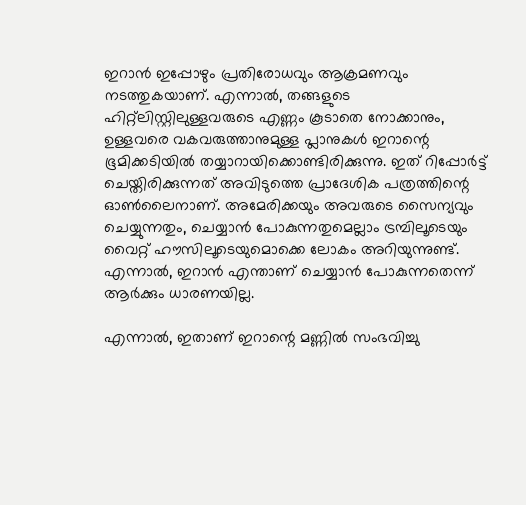ഇറാന്‍ ഇപ്പോഴും പ്രതിരോധവും ആക്രമണവും നടത്തുകയാണ്. എന്നാല്‍, തങ്ങളുടെ ഹിറ്റ്‌ലിസ്റ്റിലുള്ളവരുടെ എണ്ണം കൂടാതെ നോക്കാനും, ഉള്ളവരെ വകവരുത്താനുമുള്ള പ്ലാനുകള്‍ ഇറാന്റെ ഭൂമിക്കടിയില്‍ തയ്യാറായിക്കൊണ്ടിരിക്കുന്നു. ഇത് റിപ്പോര്‍ട്ട് ചെയ്തിരിക്കുന്നത് അവിടുത്തെ പ്രാദേശിക പത്രത്തിന്റെ ഓണ്‍ലൈനാണ്. അമേരിക്കയും അവരുടെ സൈന്യവും ചെയ്യുന്നതും, ചെയ്യാന്‍ പോകുന്നതുമെല്ലാം ട്രമ്പിലൂടെയും വൈറ്റ് ഹൗസിലൂടെയുമൊക്കെ ലോകം അറിയുന്നുണ്ട്. എന്നാല്‍, ഇറാന്‍ എന്താണ് ചെയ്യാന്‍ പോകുന്നതെന്ന് ആര്‍ക്കും ധാരണയില്ല.

എന്നാല്‍, ഇതാണ് ഇറാന്റെ മണ്ണില്‍ സംഭവിച്ചു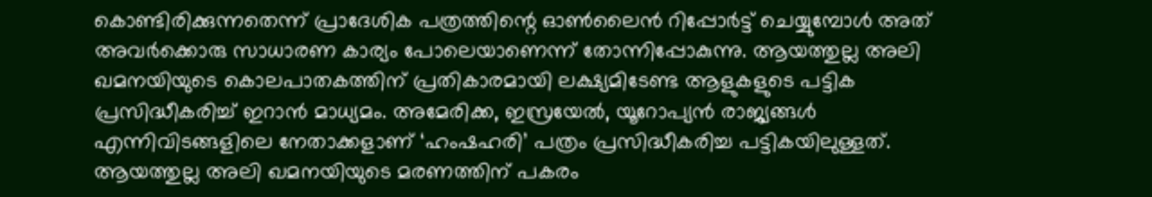കൊണ്ടിരിക്കുന്നതെന്ന് പ്രാദേശിക പത്രത്തിന്റെ ഓണ്‍ലൈന്‍ റിപ്പോര്‍ട്ട് ചെയ്യുമ്പോള്‍ അത് അവര്‍ക്കൊരു സാധാരണ കാര്യം പോലെയാണെന്ന് തോന്നിപ്പോകുന്നു. ആയത്തുല്ല അലി ഖമനയിയുടെ കൊലപാതകത്തിന് പ്രതികാരമായി ലക്ഷ്യമിടേണ്ട ആളുകളുടെ പട്ടിക പ്രസിദ്ധീകരിച്ച് ഇറാന്‍ മാധ്യമം. അമേരിക്ക, ഇസ്രയേല്‍, യൂറോപ്യന്‍ രാജ്യങ്ങള്‍ എന്നിവിടങ്ങളിലെ നേതാക്കളാണ് ‘ഹംഷഹരി’ പത്രം പ്രസിദ്ധീകരിച്ച പട്ടികയിലുള്ളത്. ആയത്തുല്ല അലി ഖമനയിയുടെ മരണത്തിന് പകരം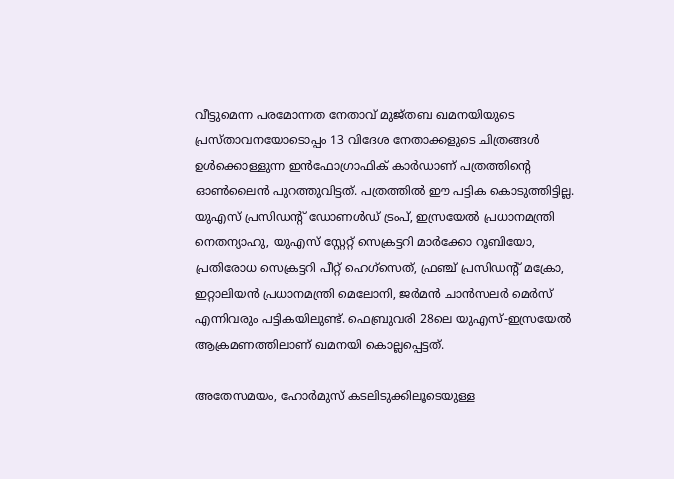വീട്ടുമെന്ന പരമോന്നത നേതാവ് മുജ്തബ ഖമനയിയുടെ പ്രസ്താവനയോടൊപ്പം 13 വിദേശ നേതാക്കളുടെ ചിത്രങ്ങള്‍ ഉള്‍ക്കൊള്ളുന്ന ഇന്‍ഫോഗ്രാഫിക് കാര്‍ഡാണ് പത്രത്തിന്റെ ഓണ്‍ലൈന്‍ പുറത്തുവിട്ടത്. പത്രത്തില്‍ ഈ പട്ടിക കൊടുത്തിട്ടില്ല. യുഎസ് പ്രസിഡന്റ് ഡോണള്‍ഡ് ട്രംപ്, ഇസ്രയേല്‍ പ്രധാനമന്ത്രി നെതന്യാഹു, യുഎസ് സ്റ്റേറ്റ് സെക്രട്ടറി മാര്‍ക്കോ റൂബിയോ, പ്രതിരോധ സെക്രട്ടറി പീറ്റ് ഹെഗ്‌സെത്, ഫ്രഞ്ച് പ്രസിഡന്റ് മക്രോ, ഇറ്റാലിയന്‍ പ്രധാനമന്ത്രി മെലോനി, ജര്‍മന്‍ ചാന്‍സലര്‍ മെര്‍സ് എന്നിവരും പട്ടികയിലുണ്ട്. ഫെബ്രുവരി 28ലെ യുഎസ്-ഇസ്രയേല്‍ ആക്രമണത്തിലാണ് ഖമനയി കൊല്ലപ്പെട്ടത്.

അതേസമയം, ഹോര്‍മുസ് കടലിടുക്കിലൂടെയുള്ള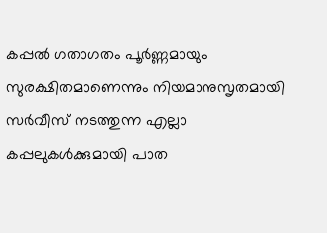കപ്പല്‍ ഗതാഗതം പൂര്‍ണ്ണമായും സുരക്ഷിതമാണെന്നും നിയമാനുസൃതമായി സര്‍വീസ് നടത്തുന്ന എല്ലാ കപ്പലുകള്‍ക്കുമായി പാത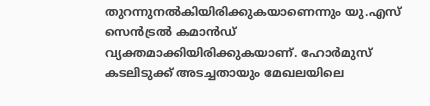തുറന്നുനല്‍കിയിരിക്കുകയാണെന്നും യു.എസ് സെന്‍ട്രല്‍ കമാന്‍ഡ് വ്യക്തമാക്കിയിരിക്കുകയാണ്. ഹോര്‍മുസ് കടലിടുക്ക് അടച്ചതായും മേഖലയിലെ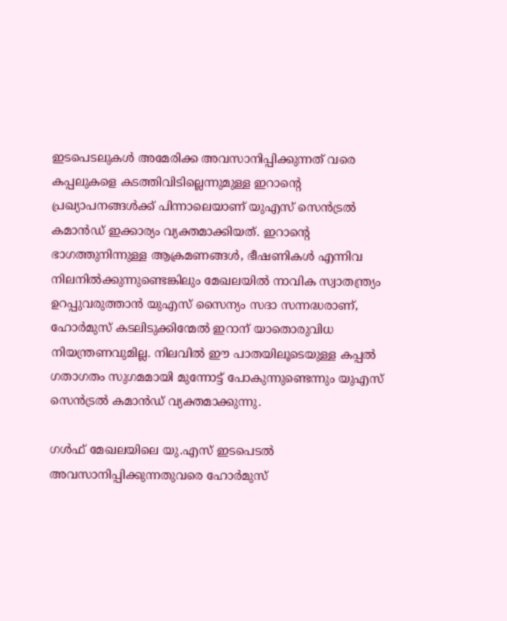ഇടപെടലുകള്‍ അമേരിക്ക അവസാനിപ്പിക്കുന്നത് വരെ കപ്പലുകളെ കടത്തിവിടില്ലെന്നുമുള്ള ഇറാന്റെ പ്രഖ്യാപനങ്ങള്‍ക്ക് പിന്നാലെയാണ് യുഎസ് സെന്‍ട്രല്‍ കമാന്‍ഡ് ഇക്കാര്യം വ്യക്തമാക്കിയത്. ഇറാന്റെ ഭാഗത്തുനിന്നുള്ള ആക്രമണങ്ങള്‍, ഭീഷണികള്‍ എന്നിവ നിലനില്‍ക്കുന്നുണ്ടെങ്കിലും മേഖലയില്‍ നാവിക സ്വാതന്ത്ര്യം ഉറപ്പുവരുത്താന്‍ യുഎസ് സൈന്യം സദാ സന്നദ്ധരാണ്, ഹോര്‍മുസ് കടലിടുക്കിന്മേല്‍ ഇറാന് യാതൊരുവിധ നിയന്ത്രണവുമില്ല. നിലവില്‍ ഈ പാതയിലൂടെയുള്ള കപ്പല്‍ ഗതാഗതം സുഗമമായി മുന്നോട്ട് പോകുന്നുണ്ടെന്നും യുഎസ് സെന്‍ട്രല്‍ കമാന്‍ഡ് വ്യക്തമാക്കുന്നു.

ഗള്‍ഫ് മേഖലയിലെ യു.എസ് ഇടപെടല്‍ അവസാനിപ്പിക്കുന്നതുവരെ ഹോര്‍മുസ്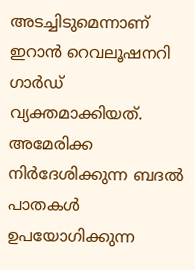അടച്ചിടുമെന്നാണ് ഇറാന്‍ റെവലൂഷനറി ഗാര്‍ഡ് വ്യക്തമാക്കിയത്. അമേരിക്ക നിര്‍ദേശിക്കുന്ന ബദല്‍ പാതകള്‍ ഉപയോഗിക്കുന്ന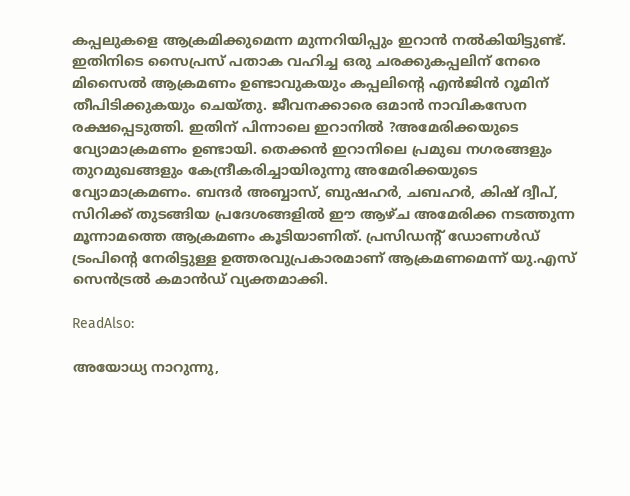കപ്പലുകളെ ആക്രമിക്കുമെന്ന മുന്നറിയിപ്പും ഇറാന്‍ നല്‍കിയിട്ടുണ്ട്. ഇതിനിടെ സൈപ്രസ് പതാക വഹിച്ച ഒരു ചരക്കുകപ്പലിന് നേരെ മിസൈല്‍ ആക്രമണം ഉണ്ടാവുകയും കപ്പലിന്റെ എന്‍ജിന്‍ റൂമിന് തീപിടിക്കുകയും ചെയ്തു. ജീവനക്കാരെ ഒമാന്‍ നാവികസേന രക്ഷപ്പെടുത്തി. ഇതിന് പിന്നാലെ ഇറാനില്‍ ?അമേരിക്കയുടെ വ്യോമാക്രമണം ഉണ്ടായി. തെക്കന്‍ ഇറാനിലെ പ്രമുഖ നഗരങ്ങളും തുറമുഖങ്ങളും കേന്ദ്രീകരിച്ചായിരുന്നു അമേരിക്കയുടെ വ്യോമാക്രമണം. ബന്ദര്‍ അബ്ബാസ്, ബുഷഹര്‍, ചബഹര്‍, കിഷ് ദ്വീപ്, സിറിക്ക് തുടങ്ങിയ പ്രദേശങ്ങളില്‍ ഈ ആഴ്ച അമേരിക്ക നടത്തുന്ന മൂന്നാമത്തെ ആക്രമണം കൂടിയാണിത്. പ്രസിഡന്റ് ഡോണള്‍ഡ് ട്രംപിന്റെ നേരിട്ടുള്ള ഉത്തരവുപ്രകാരമാണ് ആക്രമണമെന്ന് യു.എസ് സെന്‍ട്രല്‍ കമാന്‍ഡ് വ്യക്തമാക്കി.

ReadAlso:

അയോധ്യ നാറുന്നു,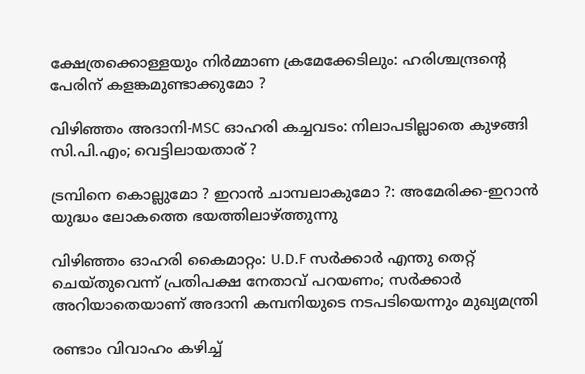ക്ഷേത്രക്കൊള്ളയും നിര്‍മ്മാണ ക്രമേക്കേടിലും: ഹരിശ്ചന്ദ്രന്റെ പേരിന് കളങ്കമുണ്ടാക്കുമോ ?

വിഴിഞ്ഞം അദാനി-MSC ഓഹരി കച്ചവടം: നിലാപടില്ലാതെ കുഴങ്ങി സി.പി.എം; വെട്ടിലായതാര് ?

ട്രമ്പിനെ കൊല്ലുമോ ? ഇറാന്‍ ചാമ്പലാകുമോ ?: അമേരിക്ക-ഇറാന്‍ യുദ്ധം ലോകത്തെ ഭയത്തിലാഴ്ത്തുന്നു

വിഴിഞ്ഞം ഓഹരി കൈമാറ്റം: U.D.F സര്‍ക്കാര്‍ എന്തു തെറ്റ് ചെയ്തുവെന്ന് പ്രതിപക്ഷ നേതാവ് പറയണം; സര്‍ക്കാര്‍ അറിയാതെയാണ് അദാനി കമ്പനിയുടെ നടപടിയെന്നും മുഖ്യമന്ത്രി

രണ്ടാം വിവാഹം കഴിച്ച്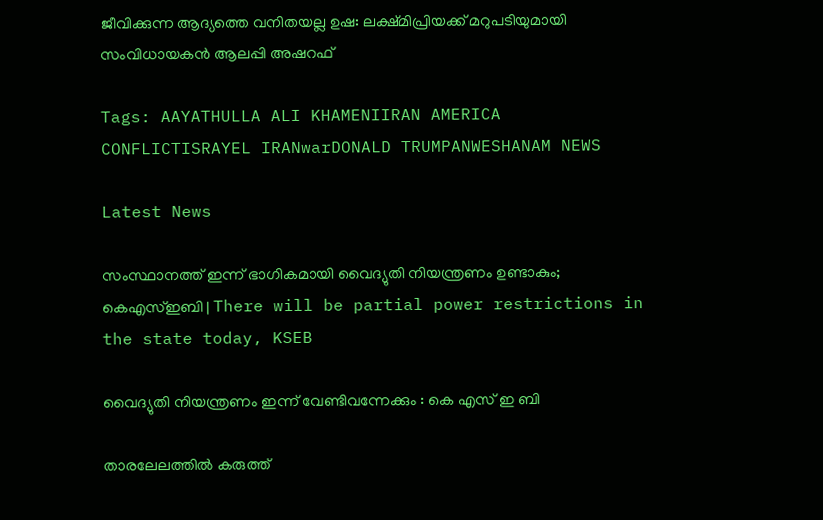ജീവിക്കുന്ന ആദ്യത്തെ വനിതയല്ല ഉഷ: ലക്ഷ്മിപ്രിയക്ക് മറുപടിയുമായി സംവിധായകന്‍ ആലപ്പി അഷറഫ്

Tags: AAYATHULLA ALI KHAMENIIRAN AMERICA CONFLICTISRAYEL IRANwarDONALD TRUMPANWESHANAM NEWS

Latest News

സംസ്ഥാനത്ത് ഇന്ന് ഭാഗികമായി വൈദ്യുതി നിയന്ത്രണം ഉണ്ടാകും; കെഎസ്ഇബി | There will be partial power restrictions in the state today, KSEB

വൈദ്യുതി നിയന്ത്രണം ഇന്ന് വേണ്ടിവന്നേക്കും : കെ എസ് ഇ ബി

താരലേലത്തിൽ കരുത്ത്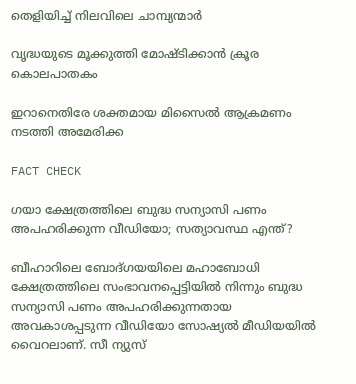തെളിയിച്ച് നിലവിലെ ചാമ്പ്യന്മാർ

വൃദ്ധയുടെ മൂക്കുത്തി മോഷ്ടിക്കാന്‍ ക്രൂര കൊലപാതകം

ഇറാനെതിരേ ശക്തമായ മിസൈല്‍ ആക്രമണം നടത്തി അമേരിക്ക

FACT CHECK

ഗയാ ക്ഷേത്രത്തിലെ ബുദ്ധ സന്യാസി പണം അപഹരിക്കുന്ന വീഡിയോ; സത്യാവസ്ഥ എന്ത്?

ബീഹാറിലെ ബോദ്ഗയയിലെ മഹാബോധി ക്ഷേത്രത്തിലെ സംഭാവനപ്പെട്ടിയില്‍ നിന്നും ബുദ്ധ സന്യാസി പണം അപഹരിക്കുന്നതായ അവകാശപ്പടുന്ന വീഡിയോ സോഷ്യല്‍ മീഡിയയില്‍ വൈറലാണ്. സീ ന്യുസ്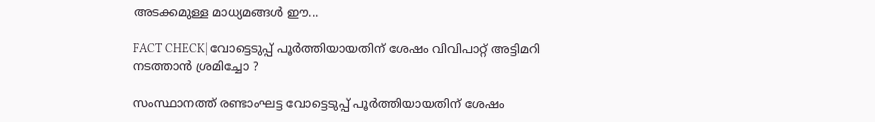അടക്കമുള്ള മാധ്യമങ്ങള്‍ ഈ...

FACT CHECK| വോട്ടെടുപ്പ് പൂർത്തിയായതിന് ശേഷം വിവിപാറ്റ് അട്ടിമറി നടത്താൻ ശ്രമിച്ചോ ?

സംസ്ഥാനത്ത് രണ്ടാംഘട്ട വോട്ടെടുപ്പ് പൂർത്തിയായതിന് ശേഷം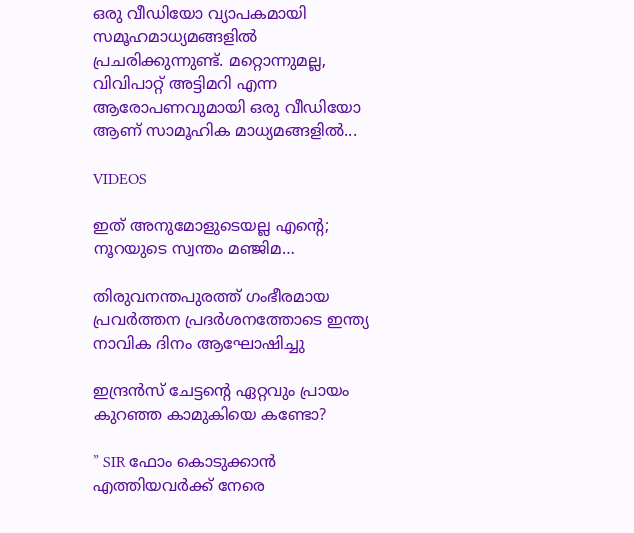ഒരു വീഡിയോ വ്യാപകമായി സമൂഹമാധ്യമങ്ങളിൽ പ്രചരിക്കുന്നുണ്ട്. മറ്റൊന്നുമല്ല, വിവിപാറ്റ് അട്ടിമറി എന്ന ആരോപണവുമായി ഒരു വീഡിയോ ആണ് സാമൂഹിക മാധ്യമങ്ങളിൽ...

VIDEOS

ഇത് അനുമോളുടെയല്ല എന്റെ; നൂറയുടെ സ്വന്തം മഞ്ജിമ…

തിരുവനന്തപുരത്ത് ഗംഭീരമായ പ്രവർത്തന പ്രദർശനത്തോടെ ഇന്ത്യ നാവിക ദിനം ആഘോഷിച്ചു

ഇന്ദ്രൻസ് ചേട്ടന്റെ ഏറ്റവും പ്രായം കുറഞ്ഞ കാമുകിയെ കണ്ടോ?

” SIR ഫോം കൊടുക്കാൻ എത്തിയവർക്ക് നേരെ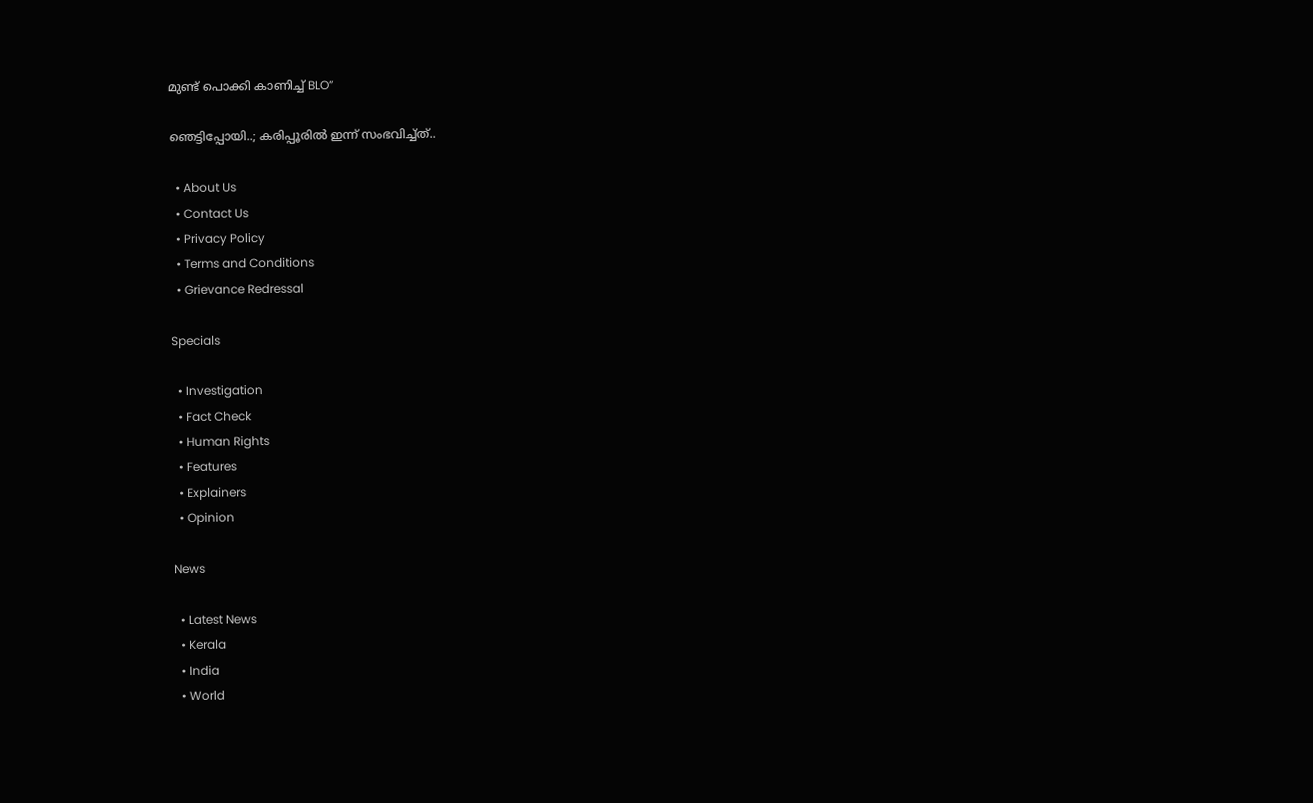മുണ്ട് പൊക്കി കാണിച്ച് BLO”

ഞെട്ടിപ്പോയി..; കരിപ്പൂരിൽ ഇന്ന് സംഭവിച്ച്ത്..

  • About Us
  • Contact Us
  • Privacy Policy
  • Terms and Conditions
  • Grievance Redressal

Specials

  • Investigation
  • Fact Check
  • Human Rights
  • Features
  • Explainers
  • Opinion

News

  • Latest News
  • Kerala
  • India
  • World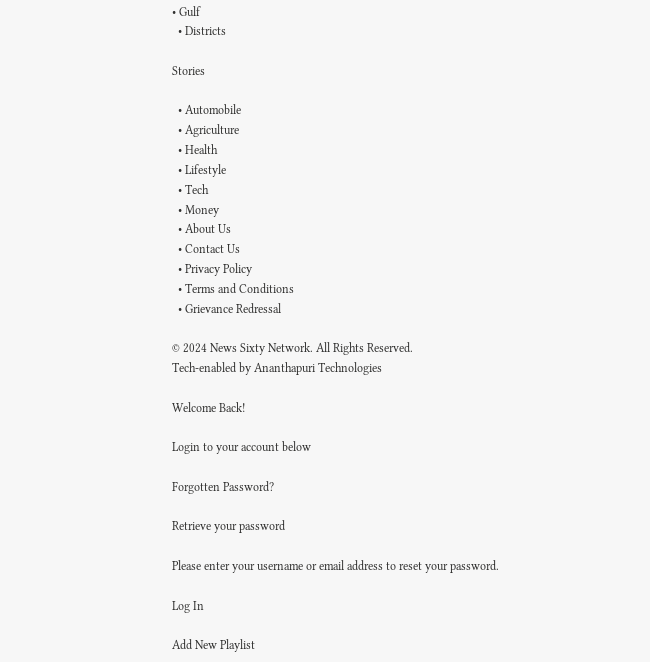• Gulf
  • Districts

Stories

  • Automobile
  • Agriculture
  • Health
  • Lifestyle
  • Tech
  • Money
  • About Us
  • Contact Us
  • Privacy Policy
  • Terms and Conditions
  • Grievance Redressal

© 2024 News Sixty Network. All Rights Reserved.
Tech-enabled by Ananthapuri Technologies

Welcome Back!

Login to your account below

Forgotten Password?

Retrieve your password

Please enter your username or email address to reset your password.

Log In

Add New Playlist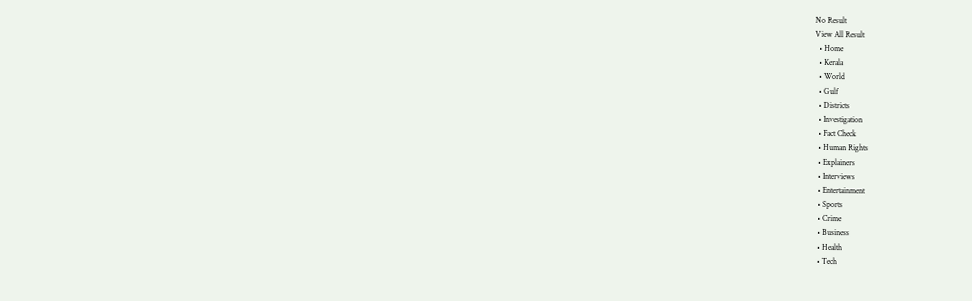No Result
View All Result
  • Home
  • Kerala
  • World
  • Gulf
  • Districts
  • Investigation
  • Fact Check
  • Human Rights
  • Explainers
  • Interviews
  • Entertainment
  • Sports
  • Crime
  • Business
  • Health
  • Tech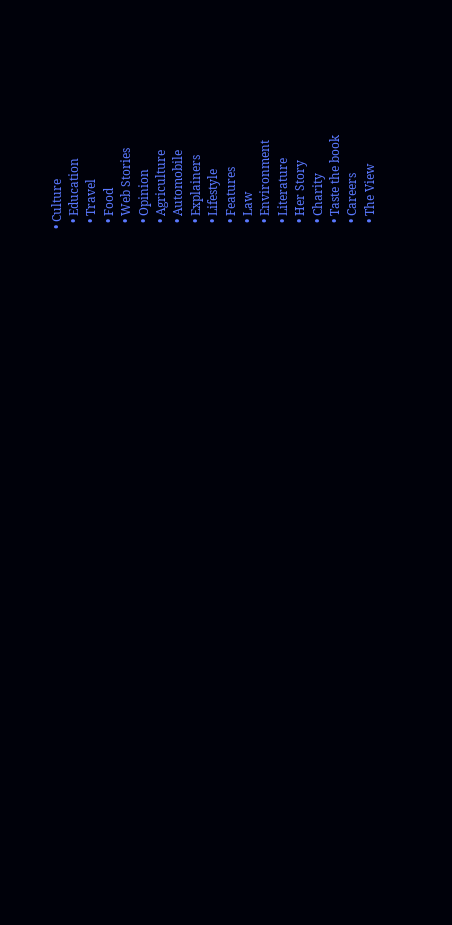• Culture
  • Education
  • Travel
  • Food
  • Web Stories
  • Opinion
  • Agriculture
  • Automobile
  • Explainers
  • Lifestyle
  • Features
  • Law
  • Environment
  • Literature
  • Her Story
  • Charity
  • Taste the book
  • Careers
  • The View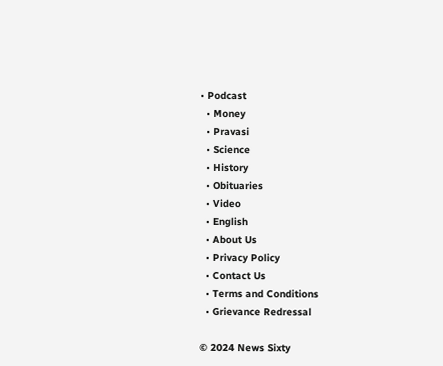• Podcast
  • Money
  • Pravasi
  • Science
  • History
  • Obituaries
  • Video
  • English
  • About Us
  • Privacy Policy
  • Contact Us
  • Terms and Conditions
  • Grievance Redressal

© 2024 News Sixty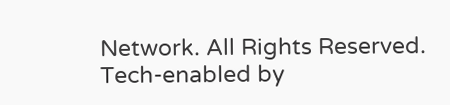Network. All Rights Reserved.
Tech-enabled by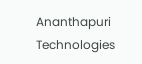Ananthapuri Technologies